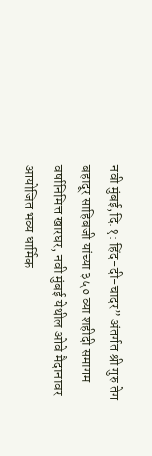नवी मुंबई,दि.१: हिंद-दी-चादर” अंतर्गत श्री गुरु तेग बहादूर साहिबजी यांच्या ३५० व्या शहीदी समागम वर्षानिमित्त खारघर, नवी मुंबई येथील ओवे मैदानावर आयोजित भव्य धार्मिक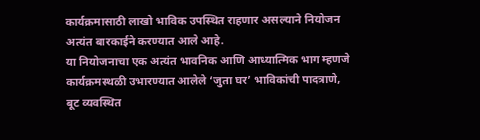कार्यक्रमासाठी लाखो भाविक उपस्थित राहणार असल्याने नियोजन अत्यंत बारकाईने करण्यात आले आहे.
या नियोजनाचा एक अत्यंत भावनिक आणि आध्यात्मिक भाग म्हणजे कार्यक्रमस्थळी उभारण्यात आलेले ‘जुता घर’ भाविकांची पादत्राणे, बूट व्यवस्थित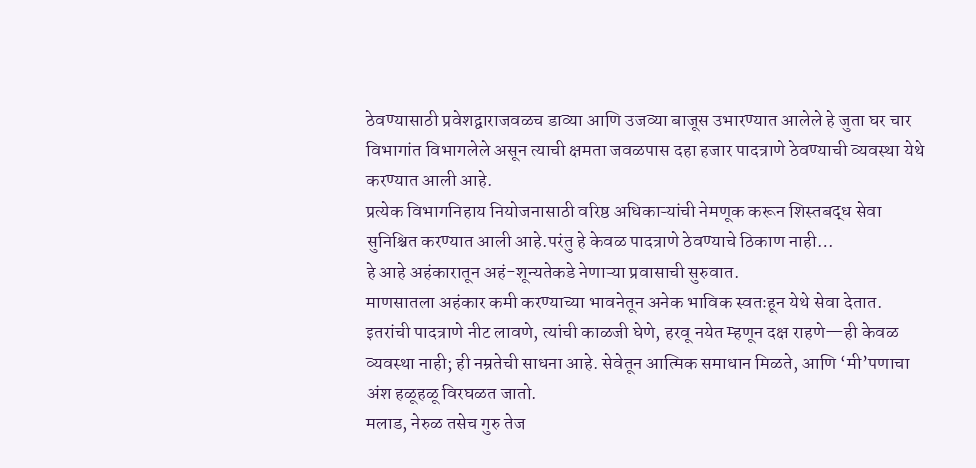ठेवण्यासाठी प्रवेशद्वाराजवळच डाव्या आणि उजव्या बाजूस उभारण्यात आलेले हे जुता घर चार विभागांत विभागलेले असून त्याची क्षमता जवळपास दहा हजार पादत्राणे ठेवण्याची व्यवस्था येथे करण्यात आली आहे.
प्रत्येक विभागनिहाय नियोजनासाठी वरिष्ठ अधिकाऱ्यांची नेमणूक करून शिस्तबद्ध सेवा सुनिश्चित करण्यात आली आहे.परंतु हे केवळ पादत्राणे ठेवण्याचे ठिकाण नाही…
हे आहे अहंकारातून अहं-शून्यतेकडे नेणाऱ्या प्रवासाची सुरुवात.
माणसातला अहंकार कमी करण्याच्या भावनेतून अनेक भाविक स्वतःहून येथे सेवा देतात. इतरांची पादत्राणे नीट लावणे, त्यांची काळजी घेणे, हरवू नयेत म्हणून दक्ष राहणे—ही केवळ व्यवस्था नाही; ही नम्रतेची साधना आहे. सेवेतून आत्मिक समाधान मिळते, आणि ‘मी’पणाचा अंश हळूहळू विरघळत जातो.
मलाड, नेरुळ तसेच गुरु तेज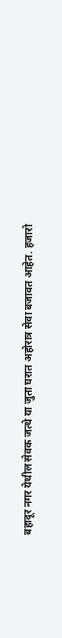बहादूर नगर येथील सेवक जत्थे या जुता घरात अहोरात्र सेवा बजावत आहेत. हजारो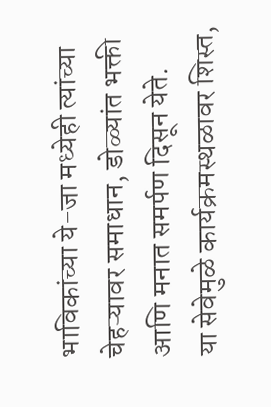भाविकांच्या ये-जा मध्येही त्यांच्या चेहऱ्यावर समाधान, डोळ्यांत भक्ती आणि मनात समर्पण दिसून येते.
या सेवेमुळे कार्यक्रमस्थळावर शिस्त,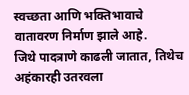स्वच्छता आणि भक्तिभावाचे वातावरण निर्माण झाले आहे.
जिथे पादत्राणे काढली जातात, तिथेच अहंकारही उतरवला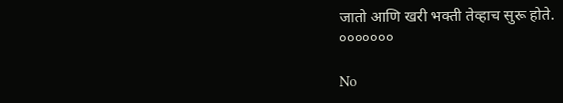जातो आणि खरी भक्ती तेव्हाच सुरू होते.
०००००००

No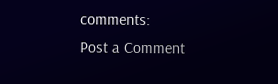comments:
Post a Comment